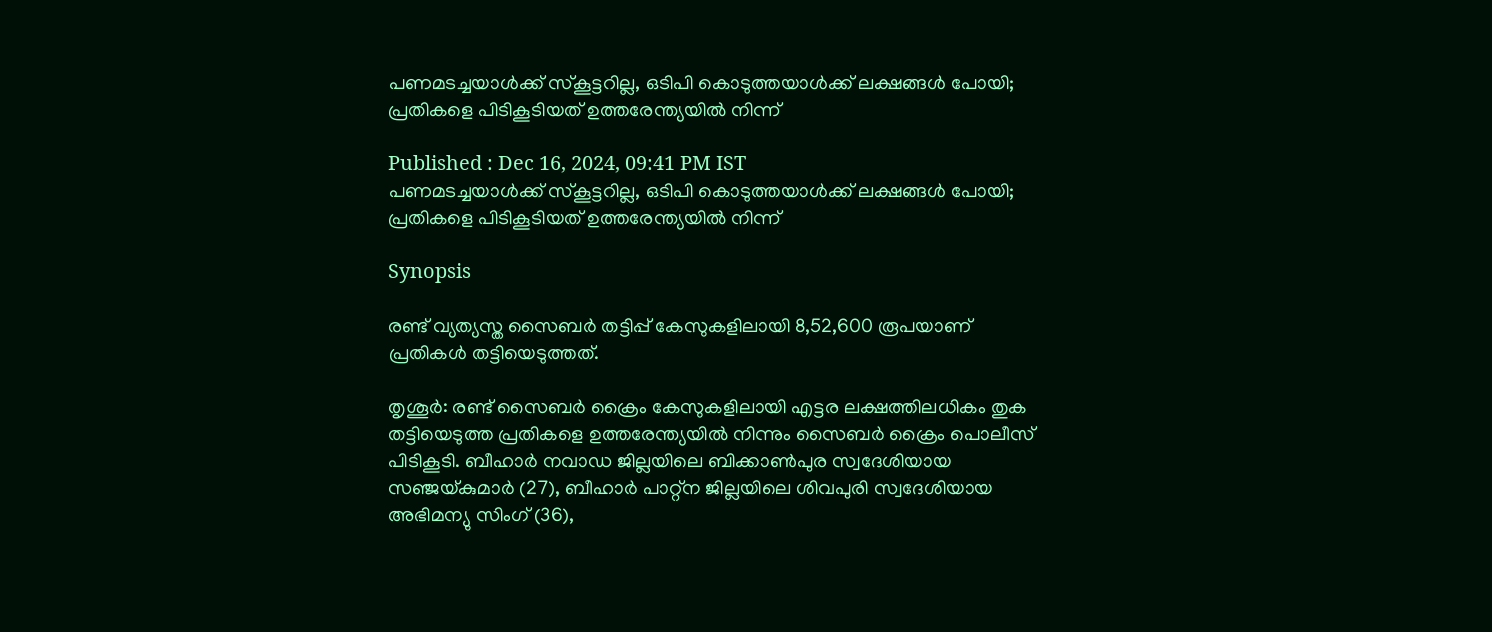പണമടച്ചയാൾക്ക് സ്കൂട്ടറില്ല, ഒടിപി കൊടുത്തയാൾക്ക് ലക്ഷങ്ങൾ പോയി; പ്രതികളെ പിടികൂടിയത് ഉത്തരേന്ത്യയില്‍ നിന്ന്

Published : Dec 16, 2024, 09:41 PM IST
പണമടച്ചയാൾക്ക് സ്കൂട്ടറില്ല, ഒടിപി കൊടുത്തയാൾക്ക് ലക്ഷങ്ങൾ പോയി; പ്രതികളെ പിടികൂടിയത് ഉത്തരേന്ത്യയില്‍ നിന്ന്

Synopsis

രണ്ട് വ്യത്യസ്ത സൈബര്‍ തട്ടിപ്പ് കേസുകളിലായി 8,52,600 രൂപയാണ് പ്രതികൾ തട്ടിയെടുത്തത്.

തൃശൂര്‍: രണ്ട് സൈബര്‍ ക്രൈം കേസുകളിലായി എട്ടര ലക്ഷത്തിലധികം തുക തട്ടിയെടുത്ത പ്രതികളെ ഉത്തരേന്ത്യയില്‍ നിന്നും സൈബര്‍ ക്രൈം പൊലീസ് പിടികൂടി. ബീഹാര്‍ നവാഡ ജില്ലയിലെ ബിക്കാണ്‍പുര സ്വദേശിയായ സഞ്ജയ്കുമാര്‍ (27), ബീഹാര്‍ പാറ്റ്‌ന ജില്ലയിലെ ശിവപുരി സ്വദേശിയായ അഭിമന്യു സിംഗ് (36),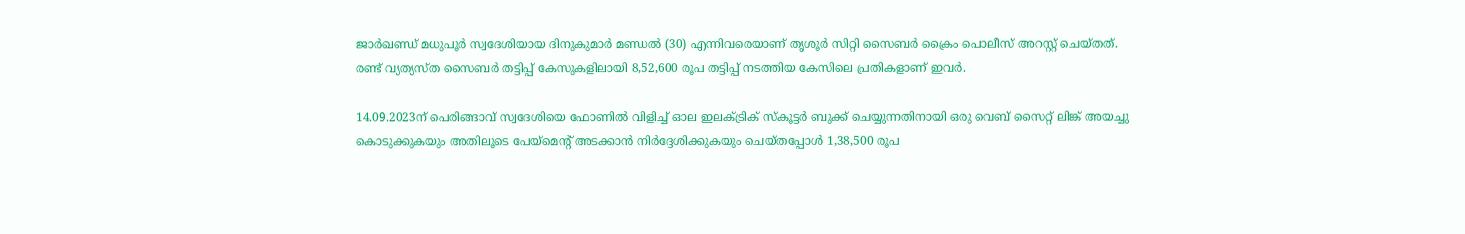ജാര്‍ഖണ്ഡ് മധുപൂര്‍ സ്വദേശിയായ ദിനുകുമാര്‍ മണ്ഡല്‍ (30) എന്നിവരെയാണ് തൃശൂര്‍ സിറ്റി സൈബര്‍ ക്രൈം പൊലീസ് അറസ്റ്റ് ചെയ്തത്. രണ്ട് വ്യത്യസ്ത സൈബര്‍ തട്ടിപ്പ് കേസുകളിലായി 8,52,600 രൂപ തട്ടിപ്പ് നടത്തിയ കേസിലെ പ്രതികളാണ് ഇവര്‍.

14.09.2023ന് പെരിങ്ങാവ് സ്വദേശിയെ ഫോണില്‍ വിളിച്ച് ഓല ഇലക്ട്രിക് സ്‌കൂട്ടര്‍ ബുക്ക് ചെയ്യുന്നതിനായി ഒരു വെബ് സൈറ്റ് ലിങ്ക് അയച്ചു കൊടുക്കുകയും അതിലൂടെ പേയ്‌മെന്റ് അടക്കാന്‍ നിര്‍ദ്ദേശിക്കുകയും ചെയ്തപ്പോള്‍ 1,38,500 രൂപ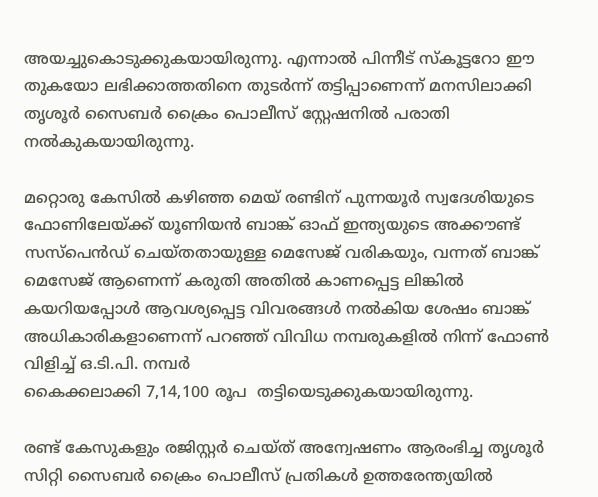അയച്ചുകൊടുക്കുകയായിരുന്നു. എന്നാല്‍ പിന്നീട് സ്‌കൂട്ടറോ ഈ തുകയോ ലഭിക്കാത്തതിനെ തുടര്‍ന്ന് തട്ടിപ്പാണെന്ന് മനസിലാക്കി തൃശൂര്‍ സൈബര്‍ ക്രൈം പൊലീസ് സ്റ്റേഷനില്‍ പരാതി നല്‍കുകയായിരുന്നു.

മറ്റൊരു കേസില്‍ കഴിഞ്ഞ മെയ് രണ്ടിന് പുന്നയൂര്‍ സ്വദേശിയുടെ ഫോണിലേയ്ക്ക് യൂണിയന്‍ ബാങ്ക് ഓഫ് ഇന്ത്യയുടെ അക്കൗണ്ട് സസ്‌പെന്‍ഡ് ചെയ്തതായുള്ള മെസേജ് വരികയും, വന്നത് ബാങ്ക് മെസേജ് ആണെന്ന് കരുതി അതില്‍ കാണപ്പെട്ട ലിങ്കില്‍ കയറിയപ്പോള്‍ ആവശ്യപ്പെട്ട വിവരങ്ങള്‍ നൽകിയ ശേഷം ബാങ്ക് അധികാരികളാണെന്ന് പറഞ്ഞ് വിവിധ നമ്പരുകളില്‍ നിന്ന് ഫോണ്‍ വിളിച്ച് ഒ.ടി.പി. നമ്പര്‍
കൈക്കലാക്കി 7,14,100 രൂപ  തട്ടിയെടുക്കുകയായിരുന്നു.

രണ്ട് കേസുകളും രജിസ്റ്റര്‍ ചെയ്ത് അന്വേഷണം ആരംഭിച്ച തൃശൂര്‍ സിറ്റി സൈബര്‍ ക്രൈം പൊലീസ് പ്രതികള്‍ ഉത്തരേന്ത്യയില്‍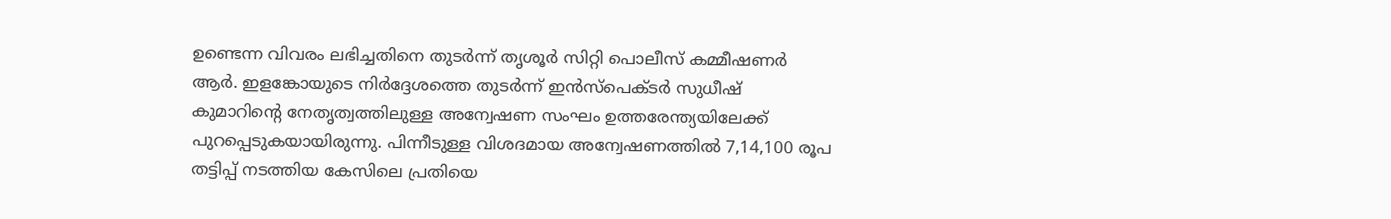ഉണ്ടെന്ന വിവരം ലഭിച്ചതിനെ തുടര്‍ന്ന് തൃശൂര്‍ സിറ്റി പൊലീസ് കമ്മീഷണര്‍ ആര്‍. ഇളങ്കോയുടെ നിര്‍ദ്ദേശത്തെ തുടര്‍ന്ന് ഇന്‍സ്‌പെക്ടര്‍ സുധീഷ് കുമാറിന്റെ നേതൃത്വത്തിലുള്ള അന്വേഷണ സംഘം ഉത്തരേന്ത്യയിലേക്ക് പുറപ്പെടുകയായിരുന്നു. പിന്നീടുള്ള വിശദമായ അന്വേഷണത്തില്‍ 7,14,100 രൂപ തട്ടിപ്പ് നടത്തിയ കേസിലെ പ്രതിയെ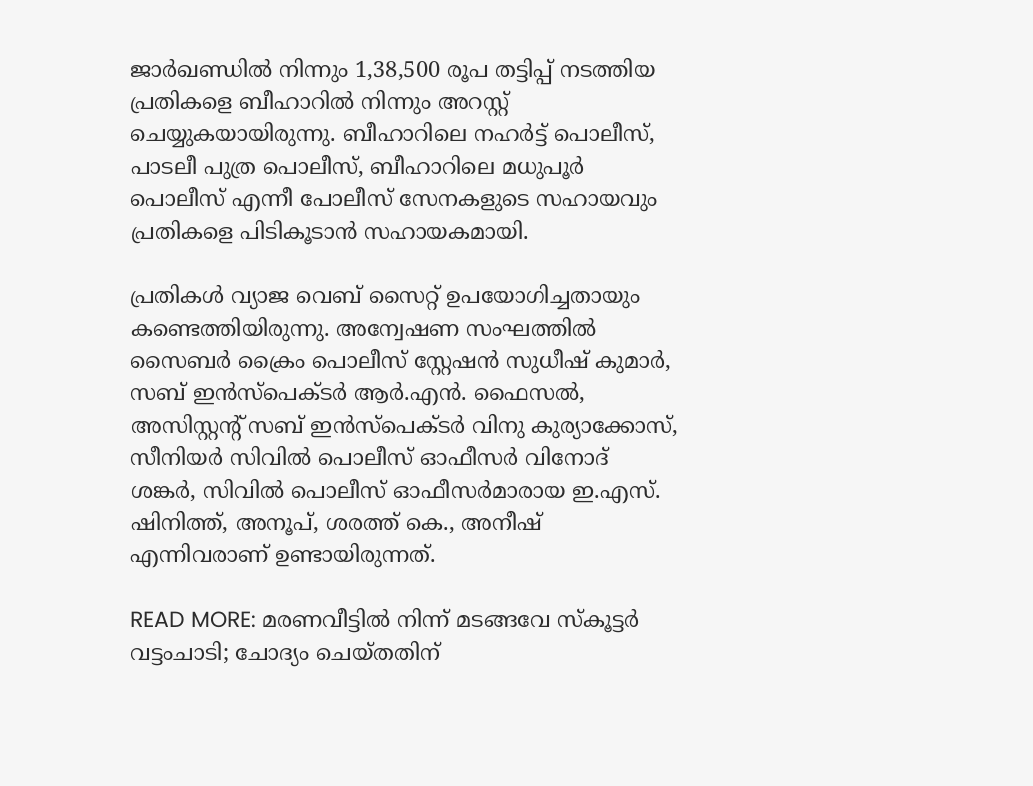ജാര്‍ഖണ്ഡില്‍ നിന്നും 1,38,500 രൂപ തട്ടിപ്പ് നടത്തിയ പ്രതികളെ ബീഹാറില്‍ നിന്നും അറസ്റ്റ് ചെയ്യുകയായിരുന്നു. ബീഹാറിലെ നഹര്‍ട്ട് പൊലീസ്, പാടലീ പുത്ര പൊലീസ്, ബീഹാറിലെ മധുപൂര്‍ പൊലീസ് എന്നീ പോലീസ് സേനകളുടെ സഹായവും പ്രതികളെ പിടികൂടാന്‍ സഹായകമായി.

പ്രതികള്‍ വ്യാജ വെബ് സൈറ്റ് ഉപയോഗിച്ചതായും കണ്ടെത്തിയിരുന്നു. അന്വേഷണ സംഘത്തില്‍ സൈബര്‍ ക്രൈം പൊലീസ് സ്റ്റേഷന്‍ സുധീഷ് കുമാര്‍, സബ് ഇന്‍സ്‌പെക്ടര്‍ ആര്‍.എന്‍. ഫൈസല്‍, അസിസ്റ്റന്റ് സബ് ഇന്‍സ്‌പെക്ടര്‍ വിനു കുര്യാക്കോസ്, സീനിയര്‍ സിവില്‍ പൊലീസ് ഓഫീസര്‍ വിനോദ് ശങ്കര്‍, സിവില്‍ പൊലീസ് ഓഫീസര്‍മാരായ ഇ.എസ്. ഷിനിത്ത്, അനൂപ്, ശരത്ത് കെ., അനീഷ് എന്നിവരാണ് ഉണ്ടായിരുന്നത്.

READ MORE: മരണവീട്ടിൽ നിന്ന് മടങ്ങവേ സ്കൂട്ടർ വട്ടംചാടി; ചോദ്യം ചെയ്തതിന്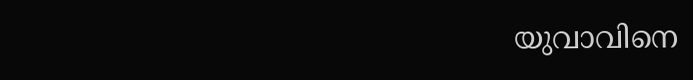യുവാവിനെ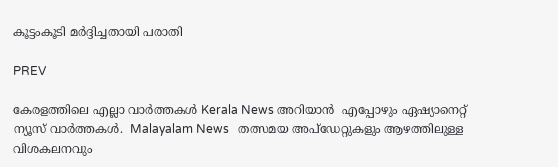കൂട്ടംകൂടി മർദ്ദിച്ചതായി പരാതി

PREV

കേരളത്തിലെ എല്ലാ വാർത്തകൾ Kerala News അറിയാൻ  എപ്പോഴും ഏഷ്യാനെറ്റ് ന്യൂസ് വാർത്തകൾ.  Malayalam News   തത്സമയ അപ്‌ഡേറ്റുകളും ആഴത്തിലുള്ള വിശകലനവും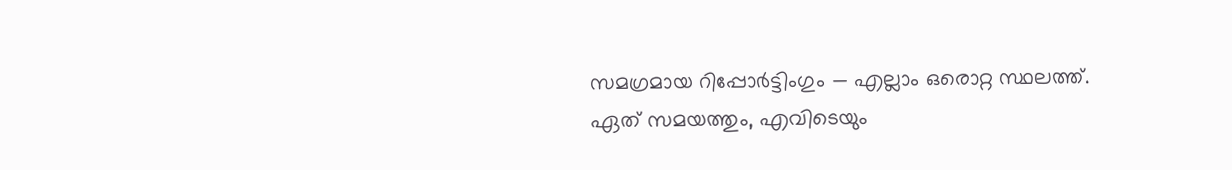സമഗ്രമായ റിപ്പോർട്ടിംഗും — എല്ലാം ഒരൊറ്റ സ്ഥലത്ത്. ഏത് സമയത്തും, എവിടെയും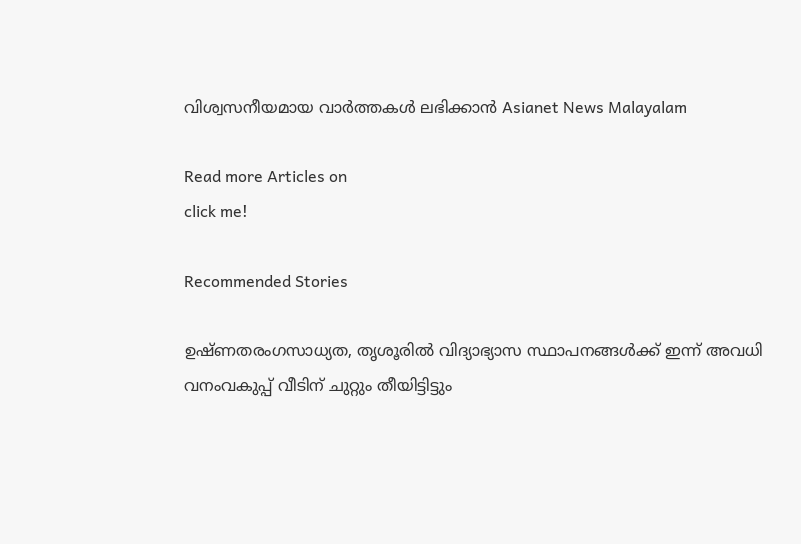വിശ്വസനീയമായ വാർത്തകൾ ലഭിക്കാൻ Asianet News Malayalam

Read more Articles on
click me!

Recommended Stories

ഉഷ്ണതരംഗസാധ്യത, തൃശൂരിൽ വിദ്യാഭ്യാസ സ്ഥാപനങ്ങൾക്ക് ഇന്ന് അവധി
വനംവകുപ്പ് വീടിന് ചുറ്റും തീയിട്ടിട്ടും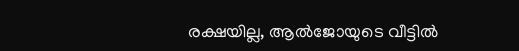രക്ഷയില്ല, ആൽജോയുടെ വീട്ടിൽ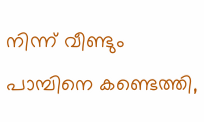നിന്ന് വീണ്ടും പാമ്പിനെ കണ്ടെത്തി,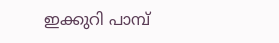ഇക്കുറി പാമ്പ്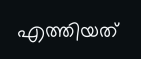എത്തിയത്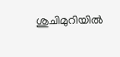ശുചിമുറിയിൽ